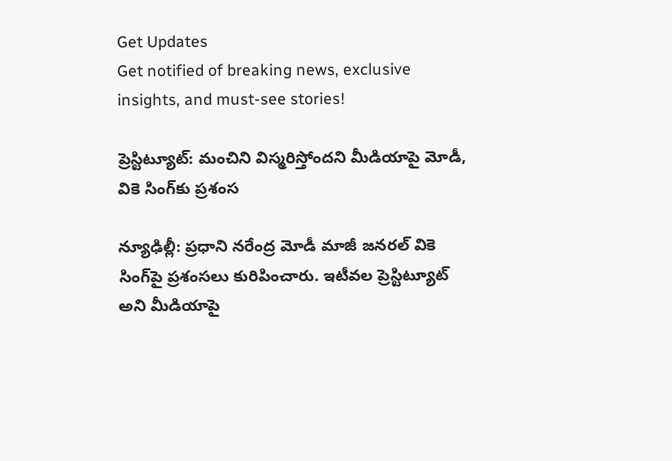Get Updates
Get notified of breaking news, exclusive insights, and must-see stories!

ప్రెస్టిట్యూట్: మంచిని విస్మరిస్తోందని మీడియాపై మోడీ, వికె సింగ్‌కు ప్రశంస

న్యూఢిల్లీ: ప్రధాని నరేంద్ర మోడీ మాజీ జనరల్ వికె సింగ్‌పై ప్రశంసలు కురిపించారు. ఇటీవల ప్రెస్టిట్యూట్ అని మీడియాపై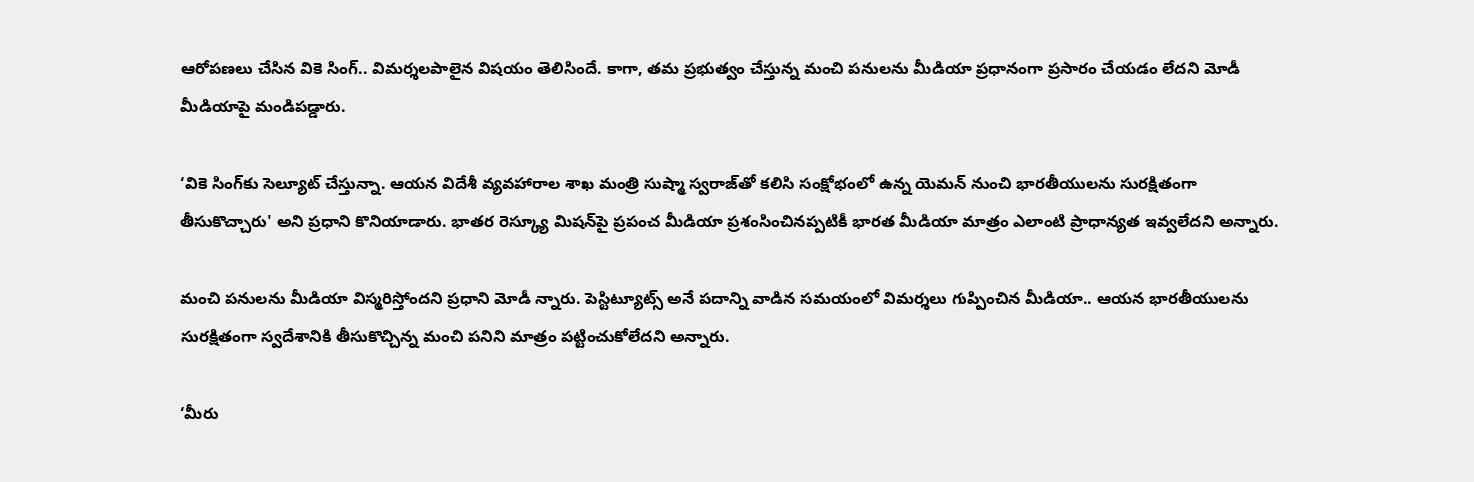ఆరోపణలు చేసిన వికె సింగ్.. విమర్శలపాలైన విషయం తెలిసిందే. కాగా, తమ ప్రభుత్వం చేస్తున్న మంచి పనులను మీడియా ప్రధానంగా ప్రసారం చేయడం లేదని మోడీ మీడియాపై మండిపడ్డారు.

‘వికె సింగ్‌కు సెల్యూట్ చేస్తున్నా. ఆయన విదేశీ వ్యవహారాల శాఖ మంత్రి సుష్మా స్వరాజ్‌తో కలిసి సంక్షోభంలో ఉన్న యెమన్ నుంచి భారతీయులను సురక్షితంగా తీసుకొచ్చారు' అని ప్రధాని కొనియాడారు. భాతర రెస్క్యూ మిషన్‌పై ప్రపంచ మీడియా ప్రశంసించినప్పటికీ భారత మీడియా మాత్రం ఎలాంటి ప్రాధాన్యత ఇవ్వలేదని అన్నారు.

మంచి పనులను మీడియా విస్మరిస్తోందని ప్రధాని మోడీ న్నారు. పెస్టిట్యూట్స్ అనే పదాన్ని వాడిన సమయంలో విమర్శలు గుప్పించిన మీడియా.. ఆయన భారతీయులను సురక్షితంగా స్వదేశానికి తీసుకొచ్చిన్న మంచి పనిని మాత్రం పట్టించుకోలేదని అన్నారు.

‘మీరు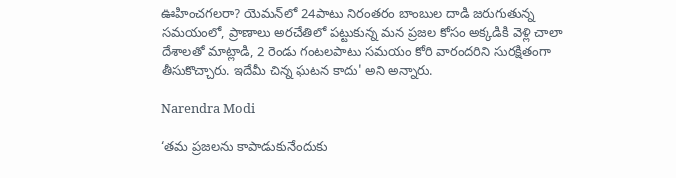ఊహించగలరా? యెమన్‌లో 24పాటు నిరంతరం బాంబుల దాడి జరుగుతున్న సమయంలో, ప్రాణాలు అరచేతిలో పట్టుకున్న మన ప్రజల కోసం అక్కడికి వెళ్లి చాలా దేశాలతో మాట్లాడి, 2 రెండు గంటలపాటు సమయం కోరి వారందరిని సురక్షితంగా తీసుకొచ్చారు. ఇదేమీ చిన్న ఘటన కాదు' అని అన్నారు.

Narendra Modi

‘తమ ప్రజలను కాపాడుకునేందుకు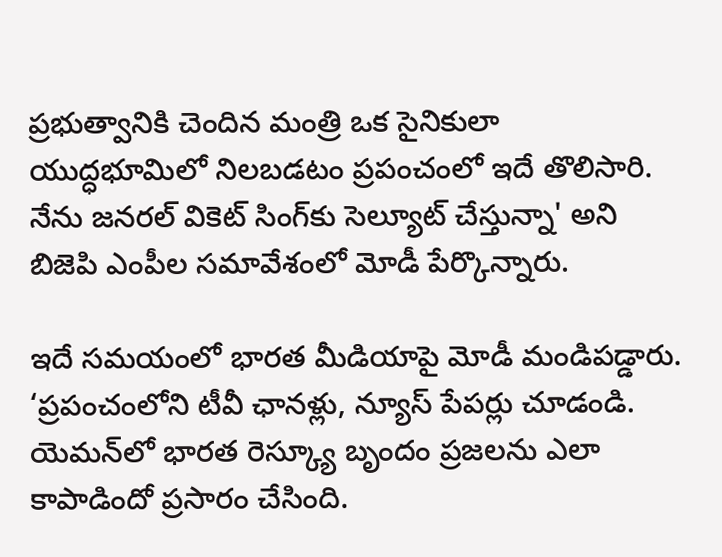ప్రభుత్వానికి చెందిన మంత్రి ఒక సైనికులా యుద్ధభూమిలో నిలబడటం ప్రపంచంలో ఇదే తొలిసారి. నేను జనరల్ వికెట్ సింగ్‌కు సెల్యూట్ చేస్తున్నా' అని బిజెపి ఎంపీల సమావేశంలో మోడీ పేర్కొన్నారు.

ఇదే సమయంలో భారత మీడియాపై మోడీ మండిపడ్డారు. ‘ప్రపంచంలోని టీవీ ఛానళ్లు, న్యూస్ పేపర్లు చూడండి. యెమన్‌లో భారత రెస్క్యూ బృందం ప్రజలను ఎలా కాపాడిందో ప్రసారం చేసింది.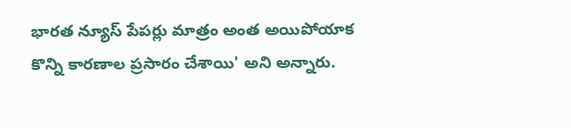భారత న్యూస్ పేపర్లు మాత్రం అంత అయిపోయాక కొన్ని కారణాల ప్రసారం చేశాయి' అని అన్నారు.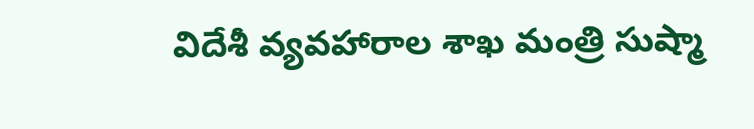విదేశీ వ్యవహారాల శాఖ మంత్రి సుష్మా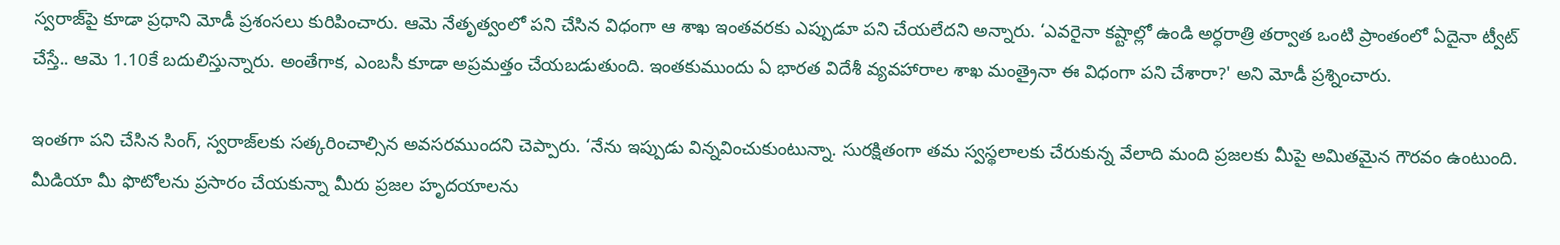స్వరాజ్‌పై కూడా ప్రధాని మోడీ ప్రశంసలు కురిపించారు. ఆమె నేతృత్వంలో పని చేసిన విధంగా ఆ శాఖ ఇంతవరకు ఎప్పుడూ పని చేయలేదని అన్నారు. ‘ఎవరైనా కష్టాల్లో ఉండి అర్ధరాత్రి తర్వాత ఒంటి ప్రాంతంలో ఏదైనా ట్వీట్ చేస్తే.. ఆమె 1.10కే బదులిస్తున్నారు. అంతేగాక, ఎంబసీ కూడా అప్రమత్తం చేయబడుతుంది. ఇంతకుముందు ఏ భారత విదేశీ వ్యవహారాల శాఖ మంత్రైనా ఈ విధంగా పని చేశారా?' అని మోడీ ప్రశ్నించారు.

ఇంతగా పని చేసిన సింగ్, స్వరాజ్‌లకు సత్కరించాల్సిన అవసరముందని చెప్పారు. ‘నేను ఇప్పుడు విన్నవించుకుంటున్నా. సురక్షితంగా తమ స్వస్థలాలకు చేరుకున్న వేలాది మంది ప్రజలకు మీపై అమితమైన గౌరవం ఉంటుంది. మీడియా మీ ఫొటోలను ప్రసారం చేయకున్నా మీరు ప్రజల హృదయాలను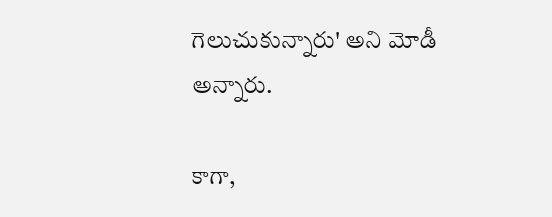గెలుచుకున్నారు' అని మోడీ అన్నారు.

కాగా,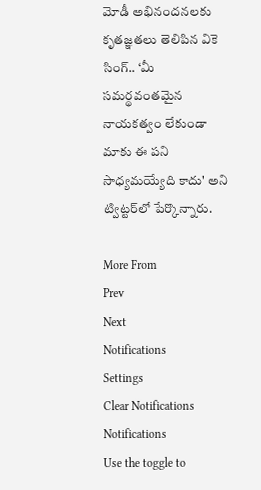మోడీ అభినందనలకు కృతజ్ఞతలు తెలిపిన వికె సింగ్.. ‘మీ సమర్థవంతమైన నాయకత్వం లేకుండా మాకు ఈ పని సాధ్యమయ్యేది కాదు' అని ట్విట్టర్‌లో పేర్కొన్నారు.

More From
Prev
Next
Notifications
Settings
Clear Notifications
Notifications
Use the toggle to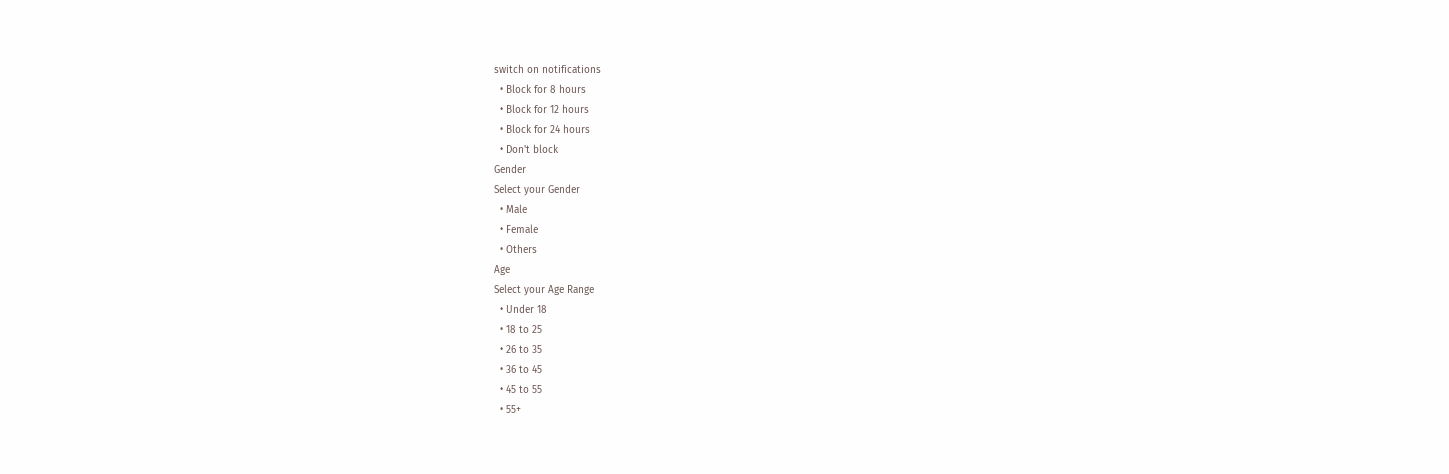switch on notifications
  • Block for 8 hours
  • Block for 12 hours
  • Block for 24 hours
  • Don't block
Gender
Select your Gender
  • Male
  • Female
  • Others
Age
Select your Age Range
  • Under 18
  • 18 to 25
  • 26 to 35
  • 36 to 45
  • 45 to 55
  • 55+